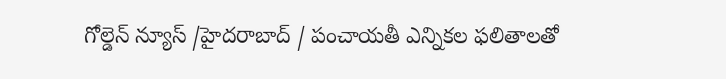గోల్డెన్ న్యూస్ /హైదరాబాద్ / పంచాయతీ ఎన్నికల ఫలితాలతో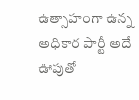ఉత్సాహంగా ఉన్న అధికార పార్టీ అదే ఊపుతో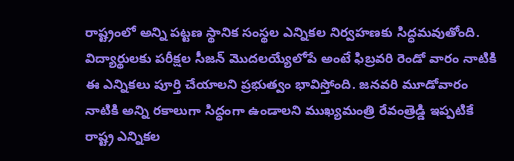రాష్ట్రంలో అన్ని పట్టణ స్థానిక సంస్థల ఎన్నికల నిర్వహణకు సిద్ధమవుతోంది. విద్యార్థులకు పరీక్షల సీజన్ మొదలయ్యేలోపే అంటే ఫిబ్రవరి రెండో వారం నాటికి ఈ ఎన్నికలు పూర్తి చేయాలని ప్రభుత్వం భావిస్తోంది. జనవరి మూడోవారం నాటికి అన్ని రకాలుగా సిద్ధంగా ఉండాలని ముఖ్యమంత్రి రేవంత్రెడ్డి ఇప్పటికే రాష్ట్ర ఎన్నికల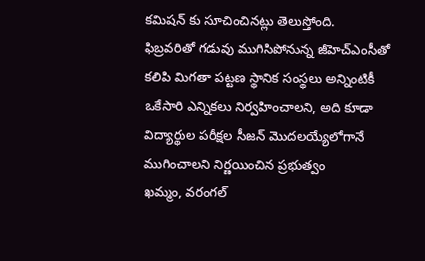కమిషన్ కు సూచించినట్లు తెలుస్తోంది.
ఫిబ్రవరితో గడువు ముగిసిపోనున్న జీహెచ్ఎంసీతో కలిపి మిగతా పట్టణ స్థానిక సంస్థలు అన్నింటికీ ఒకేసారి ఎన్నికలు నిర్వహించాలని, అది కూడా విద్యార్థుల పరీక్షల సీజన్ మొదలయ్యేలోగానే ముగించాలని నిర్ణయించిన ప్రభుత్వం
ఖమ్మం, వరంగల్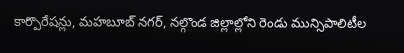కార్పొరేషన్లు, మహబూబ్ నగర్, నల్గొండ జిల్లాల్లోని రెండు మున్సిపాలిటీల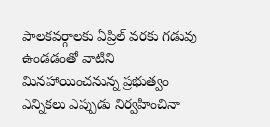పాలకవర్గాలకు ఏప్రిల్ వరకు గడువు ఉండడంతో వాటిని మినహాయించనున్న ప్రభుత్వం
ఎన్నికలు ఎప్పుడు నిర్వహించినా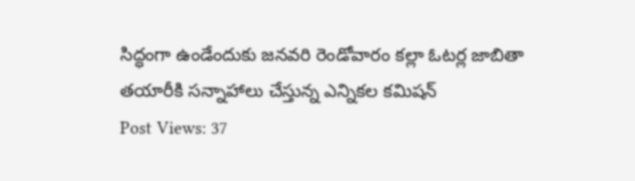సిద్ధంగా ఉండేందుకు జనవరి రెండోవారం కల్లా ఓటర్ల జాబితా తయారీకి సన్నాహాలు చేస్తున్న ఎన్నికల కమిషన్
Post Views: 37